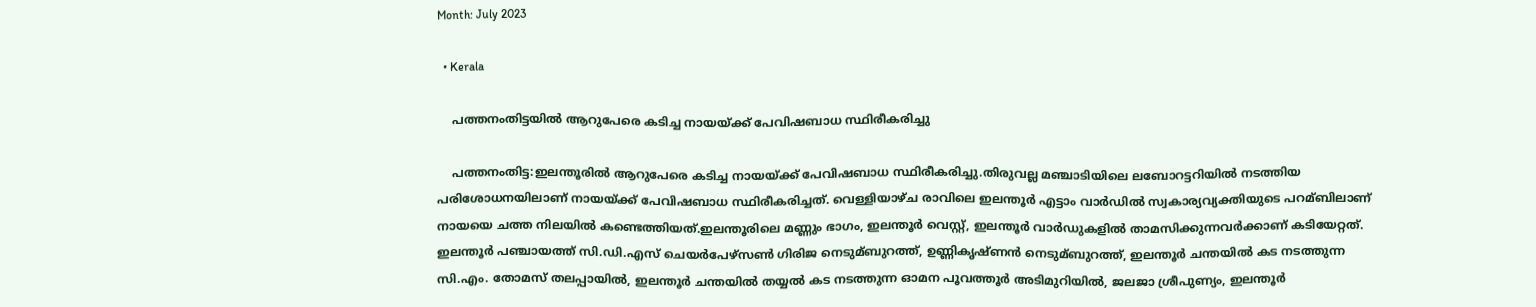Month: July 2023

  • Kerala

    പത്തനംതിട്ടയിൽ ആറുപേരെ കടിച്ച നായയ്ക്ക് പേവിഷബാധ സ്ഥിരീകരിച്ചു

    പത്തനംതിട്ട:ഇലന്തൂരില്‍ ആറുപേരെ കടിച്ച നായയ്ക്ക് പേവിഷബാധ സ്ഥിരീകരിച്ചു.തിരുവല്ല മഞ്ചാടിയിലെ ലബോറട്ടറിയിൽ നടത്തിയ പരിശോധനയിലാണ് നായയ്ക്ക് പേവിഷബാധ സ്ഥിരീകരിച്ചത്. വെള്ളിയാഴ്ച രാവിലെ ഇലന്തൂര്‍ എട്ടാം വാര്‍ഡില്‍ സ്വകാര്യവ്യക്തിയുടെ പറമ്ബിലാണ് നായയെ ചത്ത നിലയില്‍ കണ്ടെത്തിയത്.ഇലന്തൂരിലെ മണ്ണും ഭാഗം, ഇലന്തൂര്‍ വെസ്റ്റ്, ഇലന്തൂര്‍ വാര്‍ഡുകളില്‍ താമസിക്കുന്നവര്‍ക്കാണ് കടിയേറ്റത്.   ഇലന്തൂര്‍ പഞ്ചായത്ത് സി.ഡി.എസ് ചെയര്‍പേഴ്സണ്‍ ഗിരിജ നെടുമ്ബുറത്ത്, ഉണ്ണികൃഷ്ണൻ നെടുമ്ബുറത്ത്, ഇലന്തൂര്‍ ചന്തയില്‍ കട നടത്തുന്ന സി.എം. തോമസ് തലപ്പായില്‍, ഇലന്തൂര്‍ ചന്തയില്‍ തയ്യല്‍ കട നടത്തുന്ന ഓമന പൂവത്തൂര്‍ അടിമുറിയില്‍, ജലജാ ശ്രീപുണ്യം, ഇലന്തൂര്‍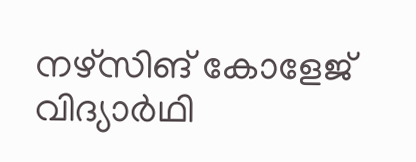നഴ്സിങ്‌ കോളേജ് വിദ്യാര്‍ഥി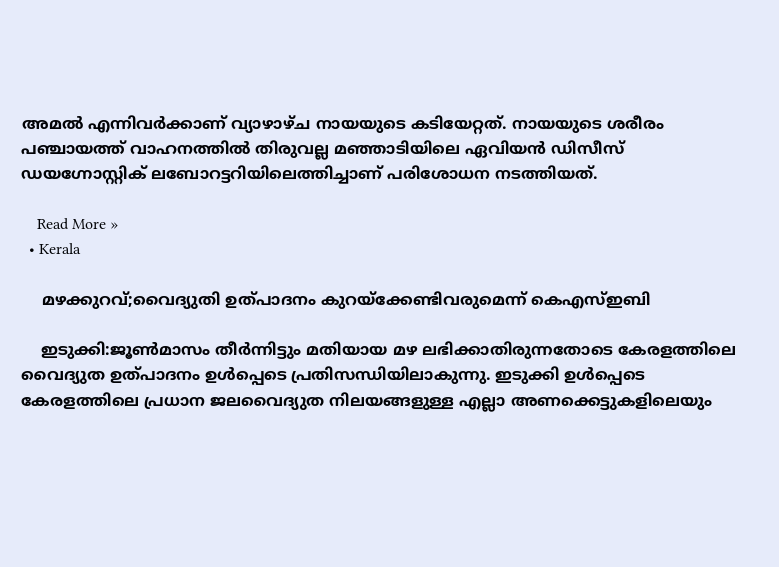അമല്‍ എന്നിവര്‍ക്കാണ് വ്യാഴാഴ്ച നായയുടെ കടിയേറ്റത്. നായയുടെ ശരീരം പഞ്ചായത്ത് വാഹനത്തില്‍ തിരുവല്ല മഞ്ഞാടിയിലെ ഏവിയൻ ഡിസീസ് ഡയഗ്നോസ്റ്റിക് ലബോറട്ടറിയിലെത്തിച്ചാണ് പരിശോധന നടത്തിയത്.

    Read More »
  • Kerala

    മഴക്കുറവ്;വൈദ്യുതി ഉത്പാദനം കുറയ്ക്കേണ്ടിവരുമെന്ന് കെഎസ്‌ഇബി

    ഇടുക്കി:ജൂണ്‍മാസം തീര്‍ന്നിട്ടും മതിയായ മഴ ലഭിക്കാതിരുന്നതോടെ കേരളത്തിലെ വൈദ്യുത ഉത്പാദനം ഉള്‍പ്പെടെ പ്രതിസന്ധിയിലാകുന്നു. ഇടുക്കി ഉള്‍പ്പെടെ കേരളത്തിലെ പ്രധാന ജലവൈദ്യുത നിലയങ്ങളുള്ള എല്ലാ അണക്കെട്ടുകളിലെയും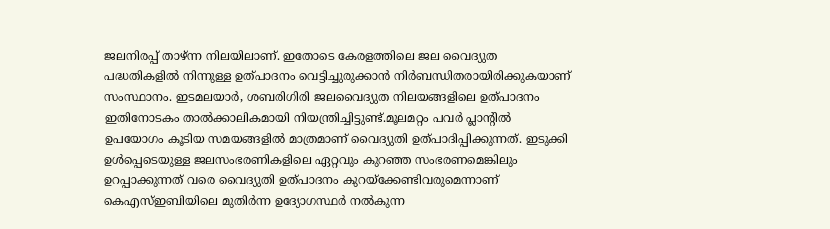ജലനിരപ്പ് താഴ്ന്ന നിലയിലാണ്. ഇതോടെ കേരളത്തിലെ ജല വൈദ്യുത പദ്ധതികളില്‍ നിന്നുള്ള ഉത്പാദനം വെട്ടിച്ചുരുക്കാന്‍ നിര്‍ബന്ധിതരായിരിക്കുകയാണ് സംസ്ഥാനം. ഇടമലയാര്‍, ശബരിഗിരി ജലവൈദ്യുത നിലയങ്ങളിലെ ഉത്പാദനം ഇതിനോടകം താല്‍ക്കാലികമായി നിയന്ത്രിച്ചിട്ടുണ്ട്.മൂലമറ്റം പവര്‍ പ്ലാന്റില്‍ ഉപയോഗം കൂടിയ സമയങ്ങളില്‍ മാത്രമാണ് വൈദ്യുതി ഉത്പാദിപ്പിക്കുന്നത്. ഇടുക്കി ഉള്‍പ്പെടെയുള്ള ജലസംഭരണികളിലെ ഏറ്റവും കുറഞ്ഞ സംഭരണമെങ്കിലും ഉറപ്പാക്കുന്നത് വരെ വൈദ്യുതി ഉത്പാദനം കുറയ്ക്കേണ്ടിവരുമെന്നാണ് കെഎസ്‌ഇബിയിലെ മുതിര്‍ന്ന ഉദ്യോഗസ്ഥര്‍ നല്‍കുന്ന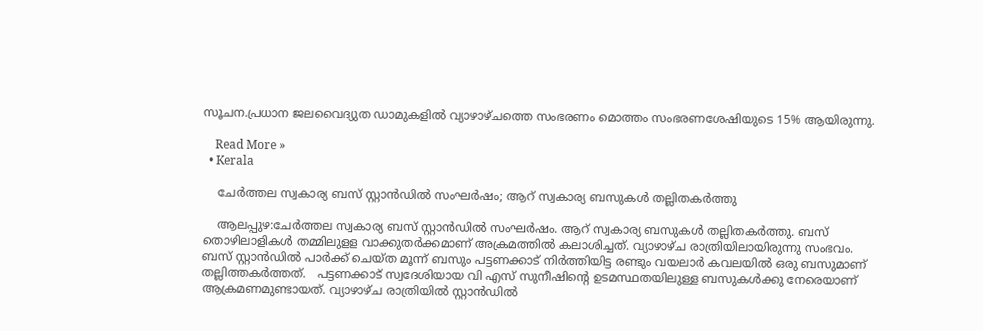സൂചന.പ്രധാന ജലവൈദ്യുത ഡാമുകളില്‍ വ്യാഴാഴ്ചത്തെ സംഭരണം മൊത്തം സംഭരണശേഷിയുടെ 15% ആയിരുന്നു.

    Read More »
  • Kerala

    ചേര്‍ത്തല സ്വകാര്യ ബസ് സ്റ്റാൻഡില്‍ സംഘര്‍ഷം; ആറ് സ്വകാര്യ ബസുകള്‍ തല്ലിതകര്‍ത്തു

    ആലപ്പുഴ:ചേര്‍ത്തല സ്വകാര്യ ബസ് സ്റ്റാൻഡില്‍ സംഘര്‍ഷം. ആറ് സ്വകാര്യ ബസുകള്‍ തല്ലിതകര്‍ത്തു. ബസ് തൊഴിലാളികള്‍ തമ്മിലുളള വാക്കുതര്‍ക്കമാണ് അക്രമത്തില്‍ കലാശിച്ചത്. വ്യാഴാഴ്ച രാത്രിയിലായിരുന്നു സംഭവം. ബസ് സ്റ്റാൻഡില്‍ പാര്‍ക്ക് ചെയ്ത മൂന്ന് ബസും പട്ടണക്കാട് നിര്‍ത്തിയിട്ട രണ്ടും വയലാര്‍ കവലയില്‍ ഒരു ബസുമാണ് തല്ലിത്തകര്‍ത്തത്.   പട്ടണക്കാട് സ്വദേശിയായ വി എസ് സുനീഷിന്റെ ഉടമസ്ഥതയിലുള്ള ബസുകള്‍ക്കു നേരെയാണ് ആക്രമണമുണ്ടായത്. വ്യാഴാഴ്ച രാത്രിയില്‍ സ്റ്റാൻഡില്‍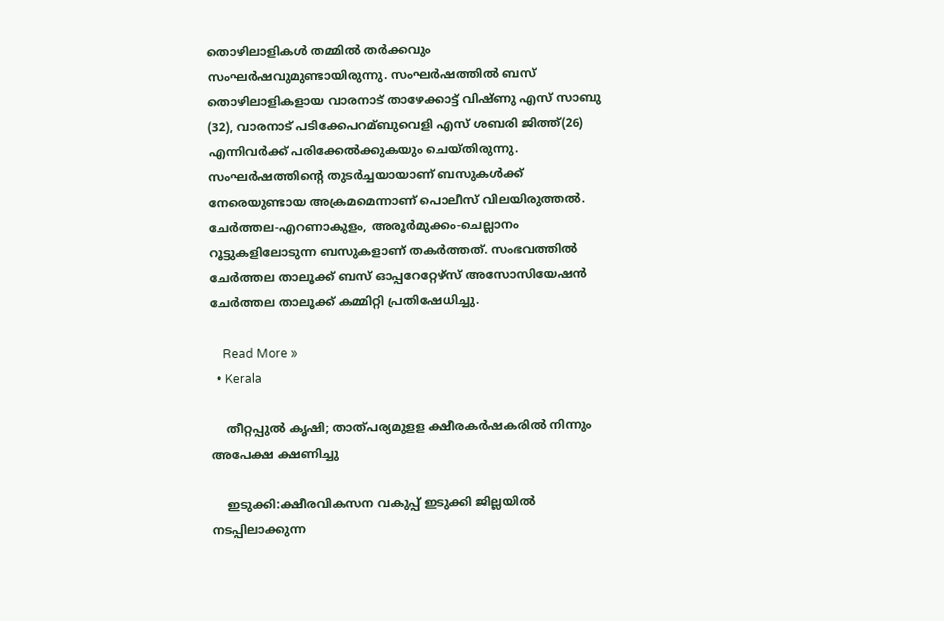തൊഴിലാളികള്‍ തമ്മില്‍ തര്‍ക്കവും സംഘര്‍ഷവുമുണ്ടായിരുന്നു. സംഘര്‍ഷത്തില്‍ ബസ് തൊഴിലാളികളായ വാരനാട് താഴേക്കാട്ട് വിഷ്ണു എസ് സാബു (32), വാരനാട് പടിക്കേപറമ്ബുവെളി എസ് ശബരി ജിത്ത്(26) എന്നിവര്‍ക്ക് പരിക്കേല്‍ക്കുകയും ചെയ്തിരുന്നു.   സംഘര്‍ഷത്തിന്റെ തുടര്‍ച്ചയായാണ് ബസുകള്‍ക്ക് നേരെയുണ്ടായ അക്രമമെന്നാണ് പൊലീസ് വിലയിരുത്തല്‍. ചേര്‍ത്തല-എറണാകുളം, അരൂര്‍മുക്കം-ചെല്ലാനം റൂട്ടുകളിലോടുന്ന ബസുകളാണ് തകര്‍ത്തത്. സംഭവത്തില്‍ ചേര്‍ത്തല താലൂക്ക് ബസ് ഓപ്പറേറ്റേഴ്സ് അസോസിയേഷൻ ചേര്‍ത്തല താലൂക്ക് കമ്മിറ്റി പ്രതിഷേധിച്ചു.

    Read More »
  • Kerala

    തീറ്റപ്പുല്‍ കൃഷി; താത്പര്യമുളള ക്ഷീരകര്‍ഷകരില്‍ നിന്നും അപേക്ഷ ക്ഷണിച്ചു

    ഇടുക്കി:ക്ഷീരവികസന വകുപ്പ് ഇടുക്കി ജില്ലയില്‍ നടപ്പിലാക്കുന്ന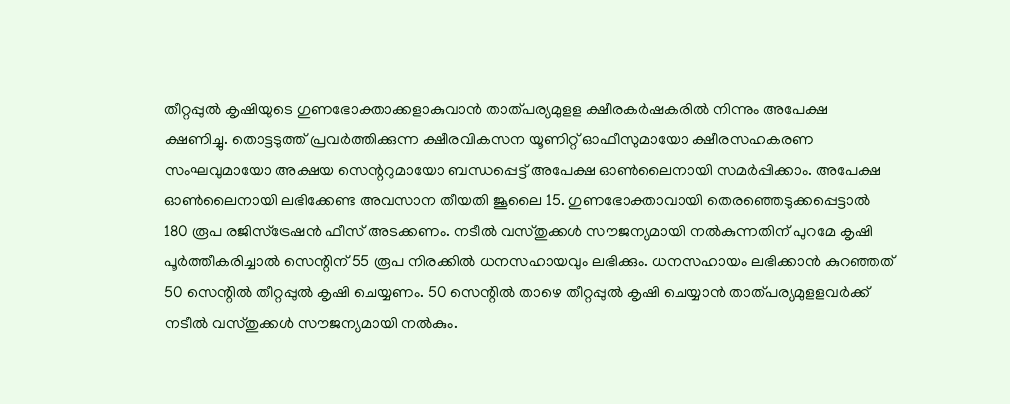തീറ്റപ്പുല്‍ കൃഷിയുടെ ഗുണഭോക്താക്കളാകുവാന്‍ താത്പര്യമുളള ക്ഷീരകര്‍ഷകരില്‍ നിന്നും അപേക്ഷ ക്ഷണിച്ചു. തൊട്ടടുത്ത് പ്രവര്‍ത്തിക്കുന്ന ക്ഷീരവികസന യൂണിറ്റ് ഓഫീസുമായോ ക്ഷീരസഹകരണ സംഘവുമായോ അക്ഷയ സെന്ററുമായോ ബന്ധപ്പെട്ട് അപേക്ഷ ഓണ്‍ലൈനായി സമര്‍പ്പിക്കാം. അപേക്ഷ ഓണ്‍ലൈനായി ലഭിക്കേണ്ട അവസാന തീയതി ജൂലൈ 15. ഗുണഭോക്താവായി തെരഞ്ഞെടുക്കപ്പെട്ടാല്‍ 180 രൂപ രജിസ്ട്രേഷന്‍ ഫീസ് അടക്കണം. നടീല്‍ വസ്തുക്കള്‍ സൗജന്യമായി നല്‍കുന്നതിന് പുറമേ കൃഷി പൂര്‍ത്തീകരിച്ചാല്‍ സെന്റിന് 55 രൂപ നിരക്കില്‍ ധനസഹായവും ലഭിക്കും. ധനസഹായം ലഭിക്കാന്‍ കുറഞ്ഞത് 50 സെന്റില്‍ തീറ്റപ്പുല്‍ കൃഷി ചെയ്യണം. 50 സെന്റില്‍ താഴെ തീറ്റപ്പുല്‍ കൃഷി ചെയ്യാന്‍ താത്പര്യമുളളവര്‍ക്ക് നടീല്‍ വസ്തുക്കള്‍ സൗജന്യമായി നല്‍കും.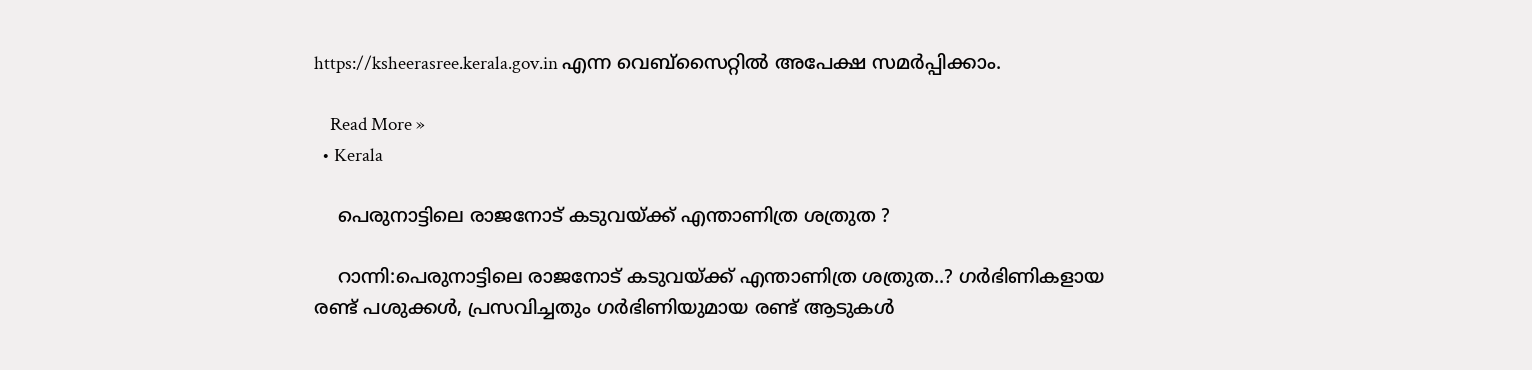https://ksheerasree.kerala.gov.in എന്ന വെബ്സൈറ്റില്‍ അപേക്ഷ സമര്‍പ്പിക്കാം.

    Read More »
  • Kerala

    പെരുനാട്ടിലെ രാജനോട് കടുവയ്ക്ക് എന്താണിത്ര ശത്രുത ?

    റാന്നി:പെരുനാട്ടിലെ രാജനോട് കടുവയ്ക്ക് എന്താണിത്ര ശത്രുത..? ഗർഭിണികളായ രണ്ട് പശുക്കൾ, പ്രസവിച്ചതും ഗർഭിണിയുമായ രണ്ട് ആടുകൾ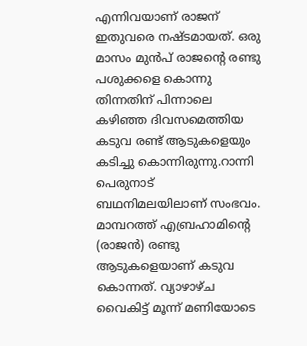എന്നിവയാണ് രാജന് ഇതുവരെ നഷ്ടമായത്. ഒരു മാസം മുൻപ് രാജന്റെ രണ്ടു പശുക്കളെ കൊന്നു തിന്നതിന് പിന്നാലെ കഴിഞ്ഞ ദിവസമെത്തിയ കടുവ രണ്ട് ആടുകളെയും കടിച്ചു കൊന്നിരുന്നു.റാന്നി പെരുനാട് ബഥനിമലയിലാണ് സംഭവം. മാമ്പറത്ത് എബ്രഹാമിന്റെ (രാജന്‍) രണ്ടു ആടുകളെയാണ് കടുവ കൊന്നത്. വ്യാഴാഴ്ച വൈകിട്ട് മൂന്ന് മണിയോടെ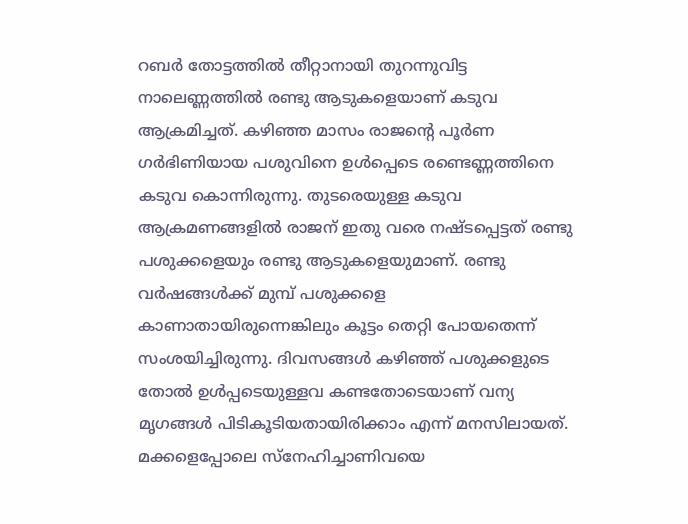റബര്‍ തോട്ടത്തില്‍ തീറ്റാനായി തുറന്നുവിട്ട നാലെണ്ണത്തില്‍ രണ്ടു ആടുകളെയാണ് കടുവ ആക്രമിച്ചത്. കഴിഞ്ഞ മാസം രാജന്റെ പൂര്‍ണ ഗര്‍ഭിണിയായ പശുവിനെ ഉൾപ്പെടെ രണ്ടെണ്ണത്തിനെ  കടുവ കൊന്നിരുന്നു. തുടരെയുള്ള കടുവ ആക്രമണങ്ങളില്‍ രാജന് ഇതു വരെ നഷ്ടപ്പെട്ടത് രണ്ടു പശുക്കളെയും രണ്ടു ആടുകളെയുമാണ്. രണ്ടു വര്‍ഷങ്ങള്‍ക്ക് മുമ്പ് പശുക്കളെ കാണാതായിരുന്നെങ്കിലും കൂട്ടം തെറ്റി പോയതെന്ന് സംശയിച്ചിരുന്നു. ദിവസങ്ങള്‍ കഴിഞ്ഞ് പശുക്കളുടെ തോല്‍ ഉള്‍പ്പടെയുള്ളവ കണ്ടതോടെയാണ് വന്യ മൃഗങ്ങള്‍ പിടികൂടിയതായിരിക്കാം എന്ന് മനസിലായത്. മക്കളെപ്പോലെ സ്‌നേഹിച്ചാണിവയെ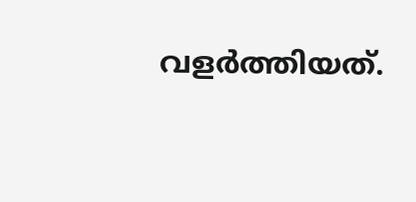വളർത്തിയത്.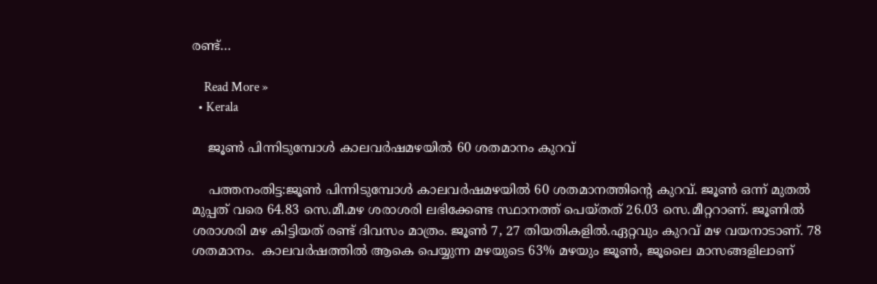രണ്ട്…

    Read More »
  • Kerala

    ജൂൺ പിന്നിടുമ്പോൾ കാലവർഷമഴയിൽ 60 ശതമാനം കുറവ്

    പത്തനംതിട്ട:ജൂൺ പിന്നിടുമ്പോൾ കാലവർഷമഴയിൽ 60 ശതമാനത്തിന്റെ കുറവ്. ജൂണ്‍ ഒന്ന് മുതല്‍ മുപ്പത് വരെ 64.83 സെ.മീ.മഴ ശരാശരി ലഭിക്കേണ്ട സ്ഥാനത്ത് പെയ്തത് 26.03 സെ.മീറ്ററാണ്. ജൂണില്‍ ശരാശരി മഴ കിട്ടിയത് രണ്ട് ദിവസം മാത്രം. ജൂണ്‍ 7, 27 തിയതികളില്‍.ഏറ്റവും കുറവ് മഴ വയനാടാണ്. 78 ശതമാനം.  കാലവര്‍ഷത്തില്‍ ആകെ പെയ്യുന്ന മഴയുടെ 63% മഴയും ജൂണ്‍, ജൂലൈ മാസങ്ങളിലാണ്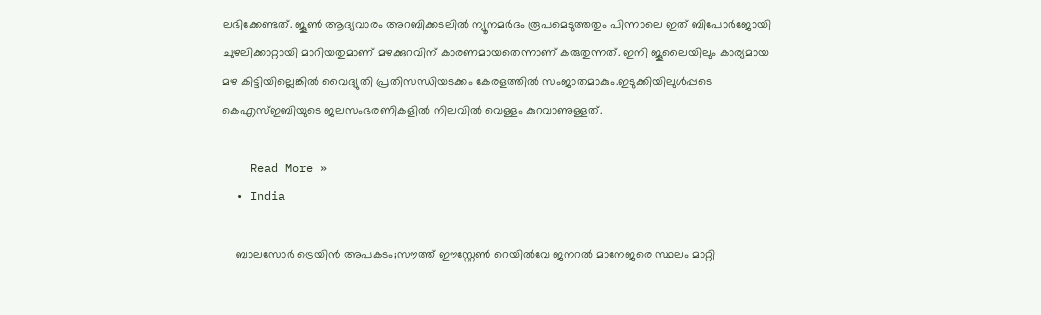ലഭിക്കേണ്ടത്. ജൂണ്‍ ആദ്യവാരം അറബിക്കടലില്‍ ന്യൂനമര്‍ദം രൂപമെടുത്തതും പിന്നാലെ ഇത് ബിപോര്‍ജോയി ചുഴലിക്കാറ്റായി മാറിയതുമാണ് മഴക്കുറവിന് കാരണമായതെന്നാണ് കരുതുന്നത്. ഇനി ജൂലൈയിലും കാര്യമായ മഴ കിട്ടിയില്ലെങ്കിൽ വൈദ്യുതി പ്രതിസന്ധിയടക്കം കേരളത്തിൽ സംജാതമാകും.ഇടുക്കിയിലുൾപ്പടെ കെഎസ്ഇബിയുടെ ജലസംഭരണികളിൽ നിലവിൽ വെള്ളം കുറവാണുള്ളത്.

    Read More »
  • India

    ബാലസോര്‍ ട്രെയിന്‍ അപകടം;സൗത്ത് ഈസ്റ്റേണ്‍ റെയില്‍വേ ജനറല്‍ മാനേജരെ സ്ഥലം മാറ്റി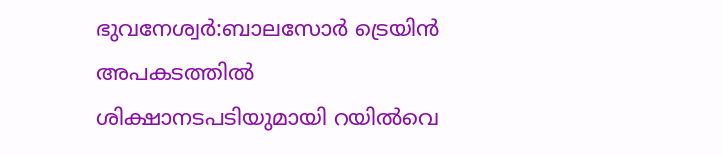ഭുവനേശ്വർ:ബാലസോർ ട്രെയിന്‍ അപകടത്തില്‍ ശിക്ഷാനടപടിയുമായി റയിൽവെ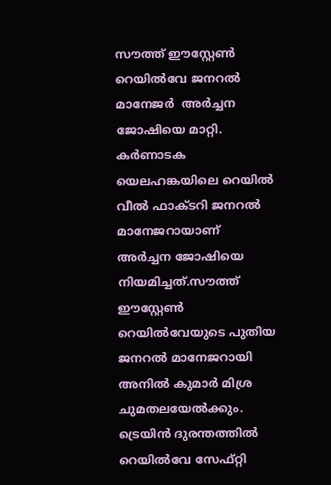സൗത്ത് ഈസ്റ്റേണ്‍ റെയില്‍വേ ജനറല്‍ മാനേജര്‍  അര്‍ച്ചന ജോഷിയെ മാറ്റി. കര്‍ണാടക യെലഹങ്കയിലെ റെയില്‍ വീല്‍ ഫാക്ടറി ജനറല്‍ മാനേജറായാണ് അര്‍ച്ചന ജോഷിയെ നിയമിച്ചത്.സൗത്ത് ഈസ്റ്റേണ്‍ റെയില്‍വേയുടെ പുതിയ ജനറല്‍ മാനേജറായി അനില്‍ കുമാര്‍ മിശ്ര ചുമതലയേല്‍ക്കും. ട്രെയിന്‍ ദുരന്തത്തില്‍ റെയില്‍വേ സേഫ്റ്റി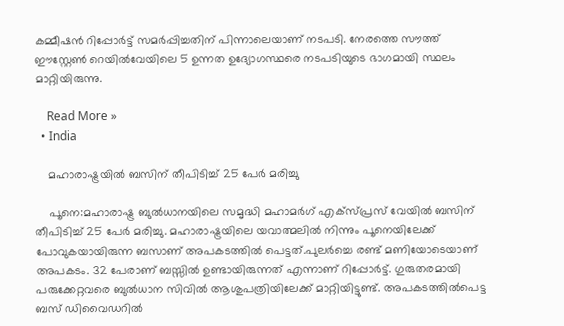കമ്മീഷന്‍ റിപ്പോര്‍ട്ട് സമര്‍പ്പിച്ചതിന് പിന്നാലെയാണ് നടപടി. നേരത്തെ സൗത്ത് ഈസ്റ്റേണ്‍ റെയില്‍വേയിലെ 5 ഉന്നത ഉദ്യോഗസ്ഥരെ നടപടിയുടെ ഭാഗമായി സ്ഥലം മാറ്റിയിരുന്നു.

    Read More »
  • India

    മഹാരാഷ്ട്രയിൽ ബസിന് തീപിടിച്ച്‌ 25 പേര്‍ മരിച്ചു

    പൂനെ:മഹാരാഷ്ട്ര ബുല്‍ധാനയിലെ സമൃദ്ധി മഹാമര്‍ഗ് എക്‌സ്പ്രസ് വേയില്‍ ബസിന് തീപിടിച്ച്‌ 25 പേര്‍ മരിച്ചു. മഹാരാഷ്ട്രയിലെ യവാത്മലില്‍ നിന്നും പൂനെയിലേക്ക് പോവുകയായിരുന്ന ബസാണ് അപകടത്തില്‍ പെട്ടത്.പുലര്‍ച്ചെ രണ്ട് മണിയോടെയാണ് അപകടം. 32 പേരാണ് ബസ്സില്‍ ഉണ്ടായിരുന്നത് എന്നാണ് റിപ്പോര്‍ട്ട്. ഗുരുതരമായി പരുക്കേറ്റവരെ ബുല്‍ധാന സിവില്‍ ആശുപത്രിയിലേക്ക് മാറ്റിയിട്ടുണ്ട്. അപകടത്തില്‍പെട്ട ബസ് ഡിവൈഡറില്‍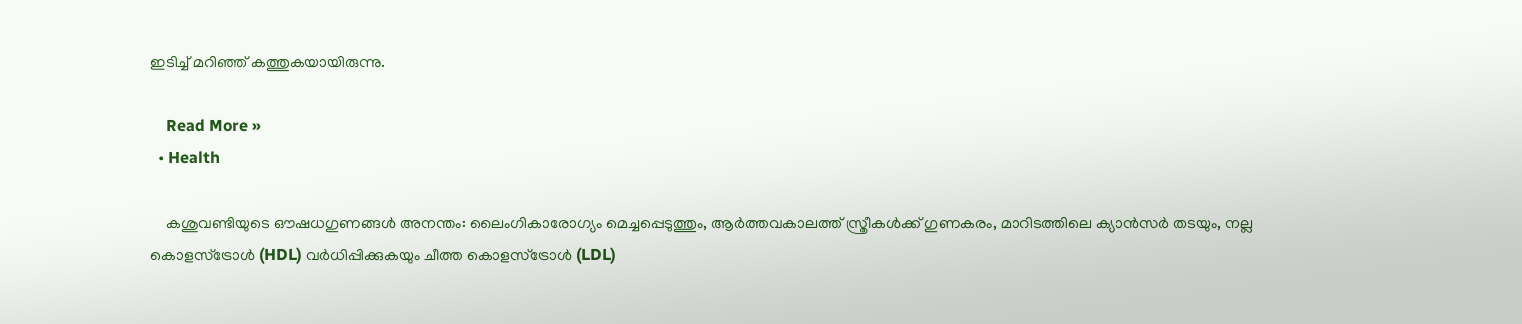ഇടിച്ച്‌ മറിഞ്ഞ് കത്തുകയായിരുന്നു.

    Read More »
  • Health

    കശുവണ്ടിയുടെ ഔഷധഗുണങ്ങൾ അനന്തം: ലൈംഗികാരോഗ്യം മെച്ചപ്പെടുത്തും, ആർത്തവകാലത്ത് സ്ത്രീകൾക്ക് ഗുണകരം, മാറിടത്തിലെ ക്യാൻസർ തടയും, നല്ല കൊളസ്ട്രോൾ (HDL) വർധിപ്പിക്കുകയും ചീത്ത കൊളസ്ട്രോൾ (LDL)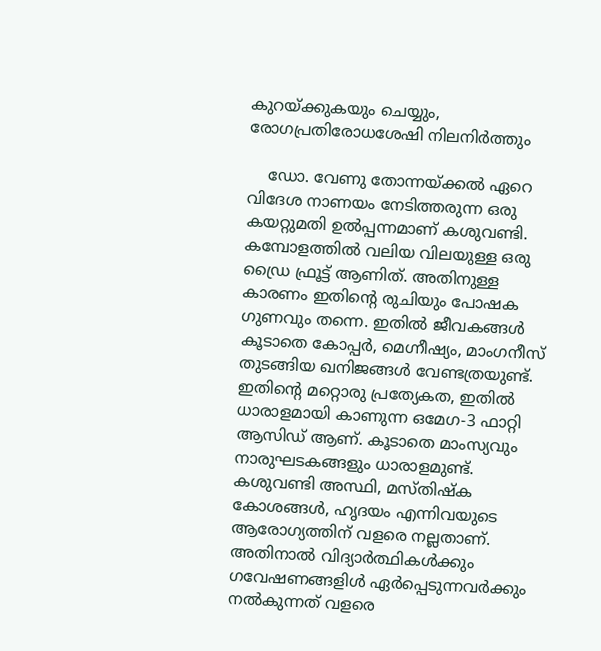കുറയ്ക്കുകയും ചെയ്യും, രോഗപ്രതിരോധശേഷി നിലനിർത്തും

    ഡോ. വേണു തോന്നയ്ക്കൽ ഏറെ വിദേശ നാണയം നേടിത്തരുന്ന ഒരു കയറ്റുമതി ഉൽപ്പന്നമാണ് കശുവണ്ടി. കമ്പോളത്തിൽ വലിയ വിലയുള്ള ഒരു ഡ്രൈ ഫ്രൂട്ട് ആണിത്. അതിനുള്ള കാരണം ഇതിന്റെ രുചിയും പോഷക ഗുണവും തന്നെ. ഇതിൽ ജീവകങ്ങൾ കൂടാതെ കോപ്പർ, മെഗ്നീഷ്യം, മാംഗനീസ് തുടങ്ങിയ ഖനിജങ്ങൾ വേണ്ടത്രയുണ്ട്. ഇതിന്റെ മറ്റൊരു പ്രത്യേകത, ഇതിൽ ധാരാളമായി കാണുന്ന ഒമേഗ-3 ഫാറ്റി ആസിഡ് ആണ്. കൂടാതെ മാംസ്യവും നാരുഘടകങ്ങളും ധാരാളമുണ്ട്. കശുവണ്ടി അസ്ഥി, മസ്തിഷ്ക കോശങ്ങൾ, ഹൃദയം എന്നിവയുടെ ആരോഗ്യത്തിന് വളരെ നല്ലതാണ്. അതിനാൽ വിദ്യാർത്ഥികൾക്കും ഗവേഷണങ്ങളിൾ ഏർപ്പെടുന്നവർക്കും നൽകുന്നത് വളരെ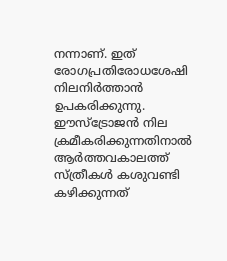നന്നാണ്. ഇത് രോഗപ്രതിരോധശേഷി നിലനിർത്താൻ ഉപകരിക്കുന്നു. ഈസ്ട്രോജൻ നില ക്രമീകരിക്കുന്നതിനാൽ ആർത്തവകാലത്ത് സ്ത്രീകൾ കശുവണ്ടി കഴിക്കുന്നത്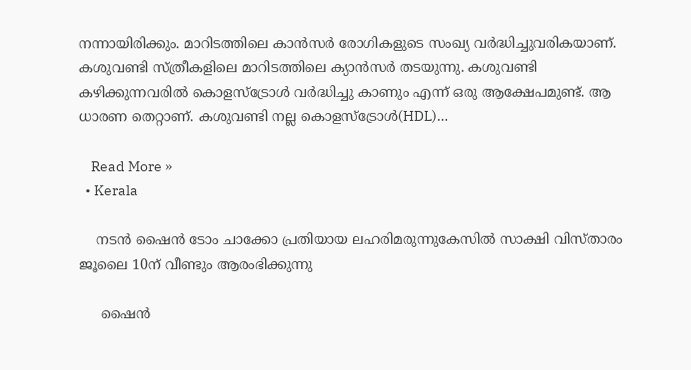നന്നായിരിക്കും. മാറിടത്തിലെ കാൻസർ രോഗികളുടെ സംഖ്യ വർദ്ധിച്ചുവരികയാണ്. കശുവണ്ടി സ്ത്രീകളിലെ മാറിടത്തിലെ ക്യാൻസർ തടയുന്നു. കശുവണ്ടി കഴിക്കുന്നവരിൽ കൊളസ്ട്രോൾ വർദ്ധിച്ചു കാണും എന്ന് ഒരു ആക്ഷേപമുണ്ട്. ആ ധാരണ തെറ്റാണ്. കശുവണ്ടി നല്ല കൊളസ്ട്രോൾ(HDL)…

    Read More »
  • Kerala

    നടൻ ഷൈൻ ടോം ചാക്കോ പ്രതിയായ ലഹരിമരുന്നുകേസിൽ സാക്ഷി വിസ്താരം ജൂലൈ 10ന് വീണ്ടും ആരംഭിക്കുന്നു

     ഷൈൻ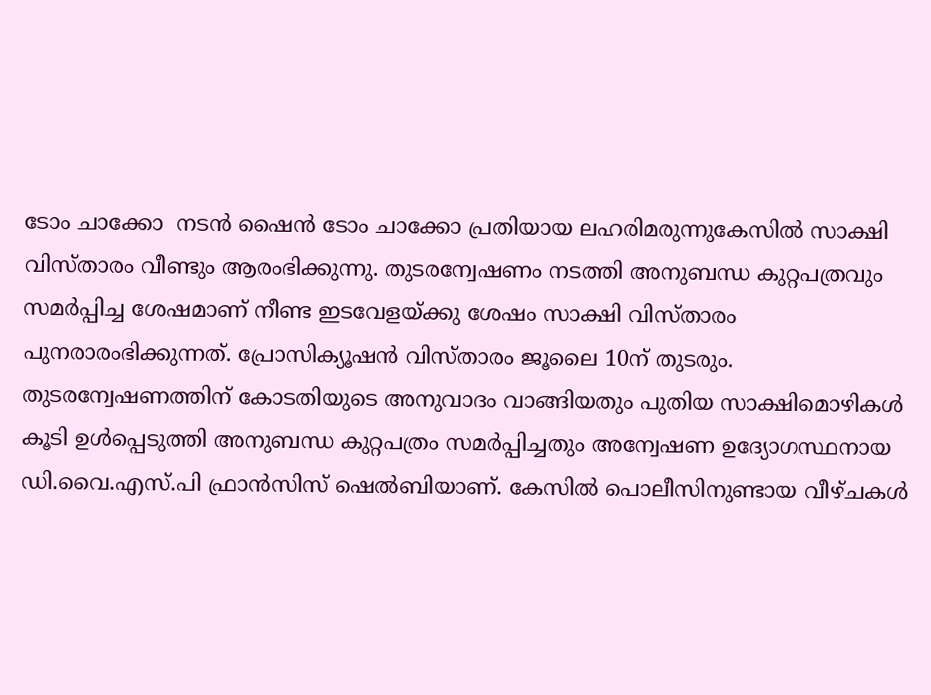ടോം ചാക്കോ  നടൻ ഷൈൻ ടോം ചാക്കോ പ്രതിയായ ലഹരിമരുന്നുകേസിൽ സാക്ഷി വിസ്താരം വീണ്ടും ആരംഭിക്കുന്നു. തുടരന്വേഷണം നടത്തി അനുബന്ധ കുറ്റപത്രവും സമർപ്പിച്ച ശേഷമാണ് നീണ്ട ഇടവേളയ്ക്കു ശേഷം സാക്ഷി വിസ്താരം പുനരാരംഭിക്കുന്നത്. പ്രോസിക്യൂഷൻ വിസ്താരം ജൂലൈ 10ന് തുടരും. തുടരന്വേഷണത്തിന് കോടതിയുടെ അനുവാദം വാങ്ങിയതും പുതിയ സാക്ഷിമൊഴികൾ കൂടി ഉൾപ്പെടുത്തി അനുബന്ധ കുറ്റപത്രം സമർപ്പിച്ചതും അന്വേഷണ ഉദ്യോഗസ്ഥനായ ഡി.വൈ.എസ്.പി ഫ്രാൻസിസ് ഷെൽബിയാണ്. കേസിൽ പൊലീസിനുണ്ടായ വീഴ്ചകൾ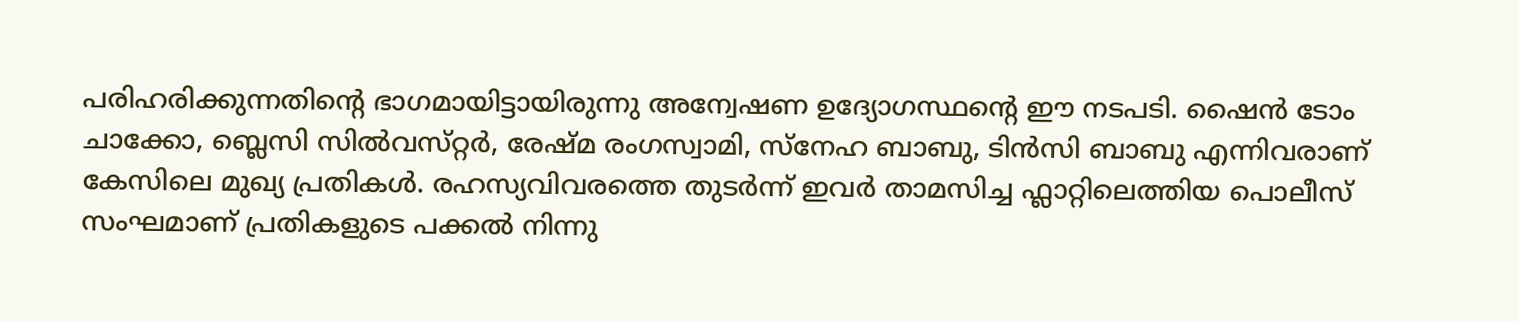പരിഹരിക്കുന്നതിന്‍റെ ഭാഗമായിട്ടായിരുന്നു അന്വേഷണ ഉദ്യോഗസ്ഥന്‍റെ ഈ നടപടി. ഷൈൻ ടോം ചാക്കോ, ബ്ലെസി സിൽവസ്‌റ്റർ, രേഷ്‌മ രംഗസ്വാമി, സ്‌നേഹ ബാബു, ടിൻസി ബാബു എന്നിവരാണ് കേസിലെ മുഖ്യ പ്രതികൾ. രഹസ്യവിവരത്തെ തുടർന്ന് ഇവർ താമസിച്ച ഫ്ലാറ്റിലെത്തിയ പൊലീസ് സംഘമാണ് പ്രതികളുടെ പക്കൽ നിന്നു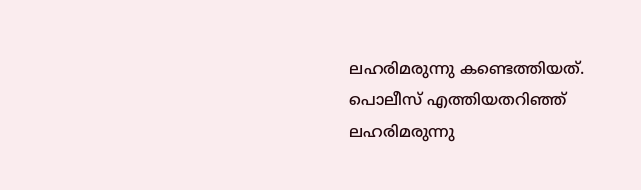ലഹരിമരുന്നു കണ്ടെത്തിയത്. പൊലീസ് എത്തിയതറിഞ്ഞ് ലഹരിമരുന്നു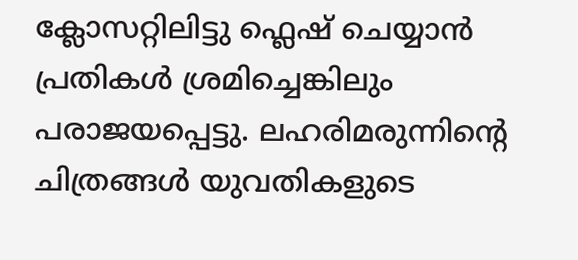ക്ലോസറ്റിലിട്ടു ഫ്ലെഷ് ചെയ്യാൻ പ്രതികൾ ശ്രമിച്ചെങ്കിലും പരാജയപ്പെട്ടു. ലഹരിമരുന്നിന്‍റെ ചിത്രങ്ങൾ യുവതികളുടെ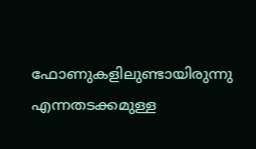ഫോണുകളിലുണ്ടായിരുന്നു എന്നതടക്കമുള്ള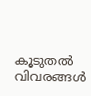കൂടുതൽ വിവരങ്ങൾ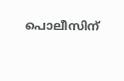പൊലീസിന്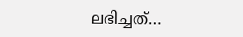ലഭിച്ചത്…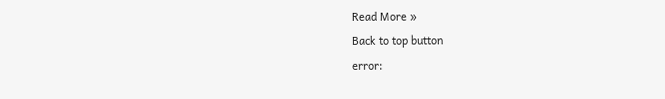Read More »
Back to top button
error: